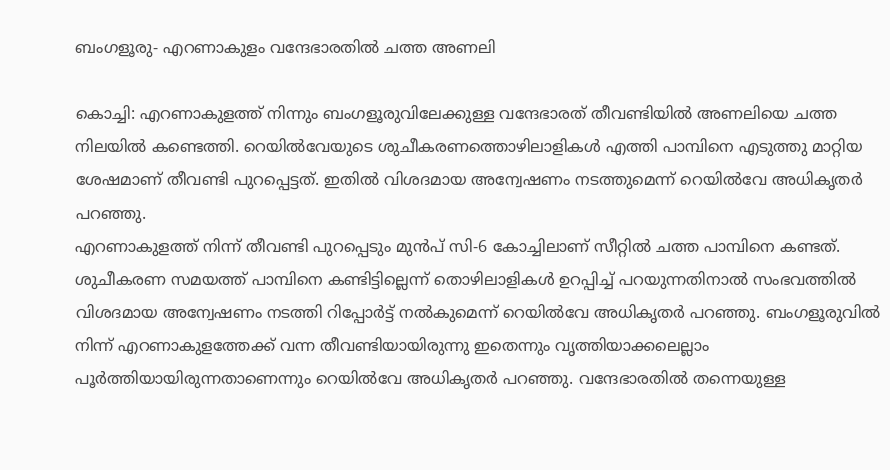ബംഗളൂരു- എറണാകുളം വന്ദേഭാരതിൽ ചത്ത അണലി

കൊച്ചി: എറണാകുളത്ത് നിന്നും ബംഗളൂരുവിലേക്കുള്ള വന്ദേഭാരത് തീവണ്ടിയിൽ അണലിയെ ചത്ത നിലയിൽ കണ്ടെത്തി. റെയിൽവേയുടെ ശുചീകരണത്തൊഴിലാളികൾ എത്തി പാമ്പിനെ എടുത്തു മാറ്റിയ ശേഷമാണ് തീവണ്ടി പുറപ്പെട്ടത്. ഇതിൽ വിശദമായ അന്വേഷണം നടത്തുമെന്ന് റെയിൽവേ അധികൃതർ പറഞ്ഞു.
എറണാകുളത്ത് നിന്ന് തീവണ്ടി പുറപ്പെടും മുൻപ് സി-6 കോച്ചിലാണ് സീറ്റിൽ ചത്ത പാമ്പിനെ കണ്ടത്. ശുചീകരണ സമയത്ത് പാമ്പിനെ കണ്ടിട്ടില്ലെന്ന് തൊഴിലാളികൾ ഉറപ്പിച്ച് പറയുന്നതിനാൽ സംഭവത്തിൽ വിശദമായ അന്വേഷണം നടത്തി റിപ്പോർട്ട് നൽകുമെന്ന് റെയിൽവേ അധികൃതർ പറഞ്ഞു. ബംഗളൂരുവിൽ നിന്ന് എറണാകുളത്തേക്ക് വന്ന തീവണ്ടിയായിരുന്നു ഇതെന്നും വൃത്തിയാക്കലെല്ലാം പൂർത്തിയായിരുന്നതാണെന്നും റെയിൽവേ അധികൃതർ പറഞ്ഞു. വന്ദേഭാരതിൽ തന്നെയുള്ള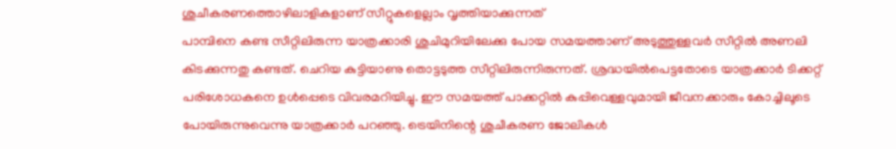ശുചീകരണത്തൊഴിലാളികളാണ് സീറ്റുകളെല്ലാം വൃത്തിയാക്കുന്നത്
പാമ്പിനെ കണ്ട സീറ്റിലിരുന്ന യാത്രക്കാരി ശുചിമുറിയിലേക്കു പോയ സമയത്താണ് അടുത്തുള്ളവർ സീറ്റിൽ അണലി കിടക്കുന്നതു കണ്ടത്. ചെറിയ കുട്ടിയാണു തൊട്ടടുത്ത സീറ്റിലിരുന്നിരുന്നത്. ശ്രദ്ധയിൽപെട്ടതോടെ യാത്രക്കാർ ടിക്കറ്റ് പരിശോധകനെ ഉൾപ്പെടെ വിവരമറിയിച്ചു. ഈ സമയത്ത് പാക്കറ്റിൽ കുപ്പിവെള്ളവുമായി ജീവനക്കാരും കോച്ചിലൂടെ പോയിരുന്നുവെന്നു യാത്രക്കാർ പറഞ്ഞു. ട്രെയിനിന്റെ ശുചീകരണ ജോലികൾ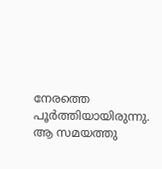നേരത്തെ പൂർത്തിയായിരുന്നു. ആ സമയത്തു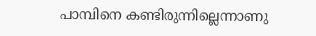പാമ്പിനെ കണ്ടിരുന്നില്ലെന്നാണു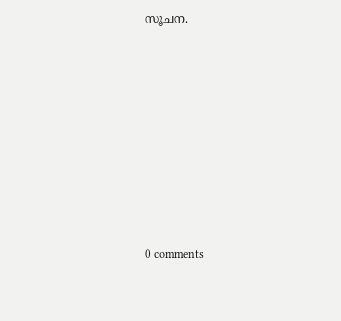സൂചന.









0 comments